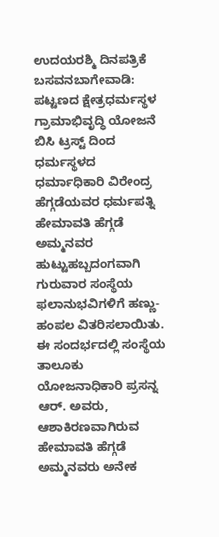ಉದಯರಶ್ಮಿ ದಿನಪತ್ರಿಕೆ
ಬಸವನಬಾಗೇವಾಡಿ: ಪಟ್ಟಣದ ಕ್ಷೇತ್ರಧರ್ಮಸ್ಥಳ ಗ್ರಾಮಾಭಿವೃದ್ಧಿ ಯೋಜನೆ ಬಿಸಿ ಟ್ರಸ್ಟ್ ದಿಂದ ಧರ್ಮಸ್ಥಳದ ಧರ್ಮಾಧಿಕಾರಿ ವಿರೇಂದ್ರ ಹೆಗ್ಗಡೆಯವರ ಧರ್ಮಪತ್ನಿ ಹೇಮಾವತಿ ಹೆಗ್ಗಡೆ ಅಮ್ಮನವರ ಹುಟ್ಟುಹಬ್ಬದಂಗವಾಗಿ ಗುರುವಾರ ಸಂಸ್ಥೆಯ ಫಲಾನುಭವಿಗಳಿಗೆ ಹಣ್ಣು-ಹಂಪಲ ವಿತರಿಸಲಾಯಿತು.
ಈ ಸಂದರ್ಭದಲ್ಲಿ ಸಂಸ್ಥೆಯ ತಾಲೂಕು ಯೋಜನಾಧಿಕಾರಿ ಪ್ರಸನ್ನ ಆರ್. ಅವರು, ಆಶಾಕಿರಣವಾಗಿರುವ ಹೇಮಾವತಿ ಹೆಗ್ಗಡೆ ಅಮ್ಮನವರು ಅನೇಕ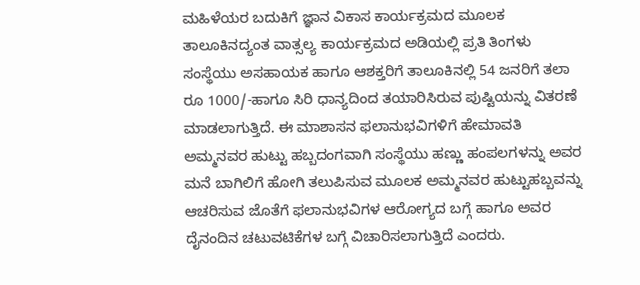ಮಹಿಳೆಯರ ಬದುಕಿಗೆ ಜ್ಞಾನ ವಿಕಾಸ ಕಾರ್ಯಕ್ರಮದ ಮೂಲಕ ತಾಲೂಕಿನದ್ಯಂತ ವಾತ್ಸಲ್ಯ ಕಾರ್ಯಕ್ರಮದ ಅಡಿಯಲ್ಲಿ ಪ್ರತಿ ತಿಂಗಳು ಸಂಸ್ಥೆಯು ಅಸಹಾಯಕ ಹಾಗೂ ಆಶಕ್ತರಿಗೆ ತಾಲೂಕಿನಲ್ಲಿ 54 ಜನರಿಗೆ ತಲಾ ರೂ 1000/-ಹಾಗೂ ಸಿರಿ ಧಾನ್ಯದಿಂದ ತಯಾರಿಸಿರುವ ಪುಷ್ಟಿಯನ್ನು ವಿತರಣೆ ಮಾಡಲಾಗುತ್ತಿದೆ. ಈ ಮಾಶಾಸನ ಫಲಾನುಭವಿಗಳಿಗೆ ಹೇಮಾವತಿ ಅಮ್ಮನವರ ಹುಟ್ಟು ಹಬ್ಬದಂಗವಾಗಿ ಸಂಸ್ಥೆಯು ಹಣ್ಣು ಹಂಪಲಗಳನ್ನು ಅವರ ಮನೆ ಬಾಗಿಲಿಗೆ ಹೋಗಿ ತಲುಪಿಸುವ ಮೂಲಕ ಅಮ್ಮನವರ ಹುಟ್ಟುಹಬ್ಬವನ್ನು ಆಚರಿಸುವ ಜೊತೆಗೆ ಫಲಾನುಭವಿಗಳ ಆರೋಗ್ಯದ ಬಗ್ಗೆ ಹಾಗೂ ಅವರ ದೈನಂದಿನ ಚಟುವಟಿಕೆಗಳ ಬಗ್ಗೆ ವಿಚಾರಿಸಲಾಗುತ್ತಿದೆ ಎಂದರು.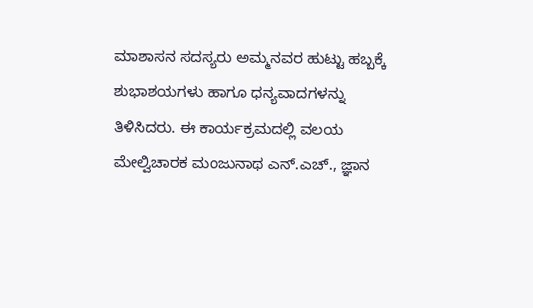ಮಾಶಾಸನ ಸದಸ್ಯರು ಅಮ್ಮನವರ ಹುಟ್ಟು ಹಬ್ಬಕ್ಕೆ ಶುಭಾಶಯಗಳು ಹಾಗೂ ಧನ್ಯವಾದಗಳನ್ನು ತಿಳಿಸಿದರು. ಈ ಕಾರ್ಯಕ್ರಮದಲ್ಲಿ ವಲಯ ಮೇಲ್ವಿಚಾರಕ ಮಂಜುನಾಥ ಎನ್.ಎಚ್., ಜ್ಞಾನ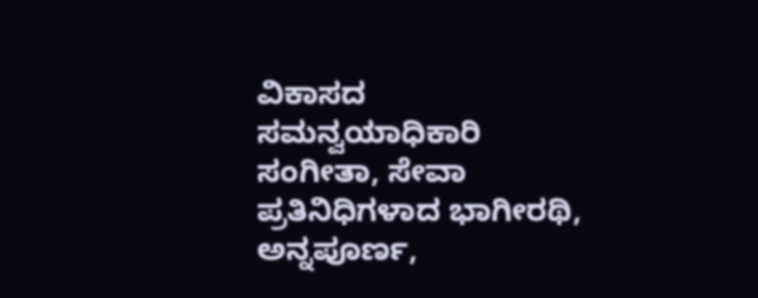ವಿಕಾಸದ ಸಮನ್ವಯಾಧಿಕಾರಿ ಸಂಗೀತಾ, ಸೇವಾ ಪ್ರತಿನಿಧಿಗಳಾದ ಭಾಗೀರಥಿ, ಅನ್ನಪೂರ್ಣ,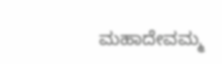ಮಹಾದೇವಮ್ಮ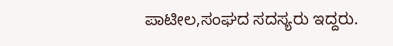ಪಾಟೀಲ,ಸಂಘದ ಸದಸ್ಯರು ಇದ್ದರು.